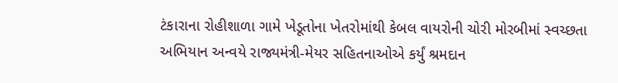ટંકારાના રોહીશાળા ગામે ખેડૂતોના ખેતરોમાંથી કેબલ વાયરોની ચોરી મોરબીમાં સ્વચ્છતા અભિયાન અન્વયે રાજ્યમંત્રી-મેયર સહિતનાઓએ કર્યું શ્રમદાન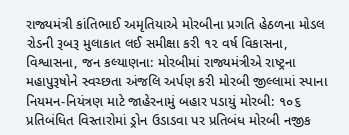રાજ્યમંત્રી કાંતિભાઈ અમૃતિયાએ મોરબીના પ્રગતિ હેઠળના મોડલ રોડની રૂબરૂ મુલાકાત લઈ સમીક્ષા કરી ૧૨ વર્ષ વિકાસના, વિશ્વાસના, જન કલ્યાણના: મોરબીમાં રાજ્યમંત્રીએ રાષ્ટ્રના મહાપુરૂષોને સ્વચ્છતા અંજલિ અર્પણ કરી મોરબી જીલ્લામાં સ્પાના નિયમન-નિયંત્રણ માટે જાહેરનામું બહાર પડાયું મોરબી: ૧૦૬ પ્રતિબંધિત વિસ્તારોમાં ડ્રોન ઉડાડવા પર પ્રતિબંધ મોરબી નજીક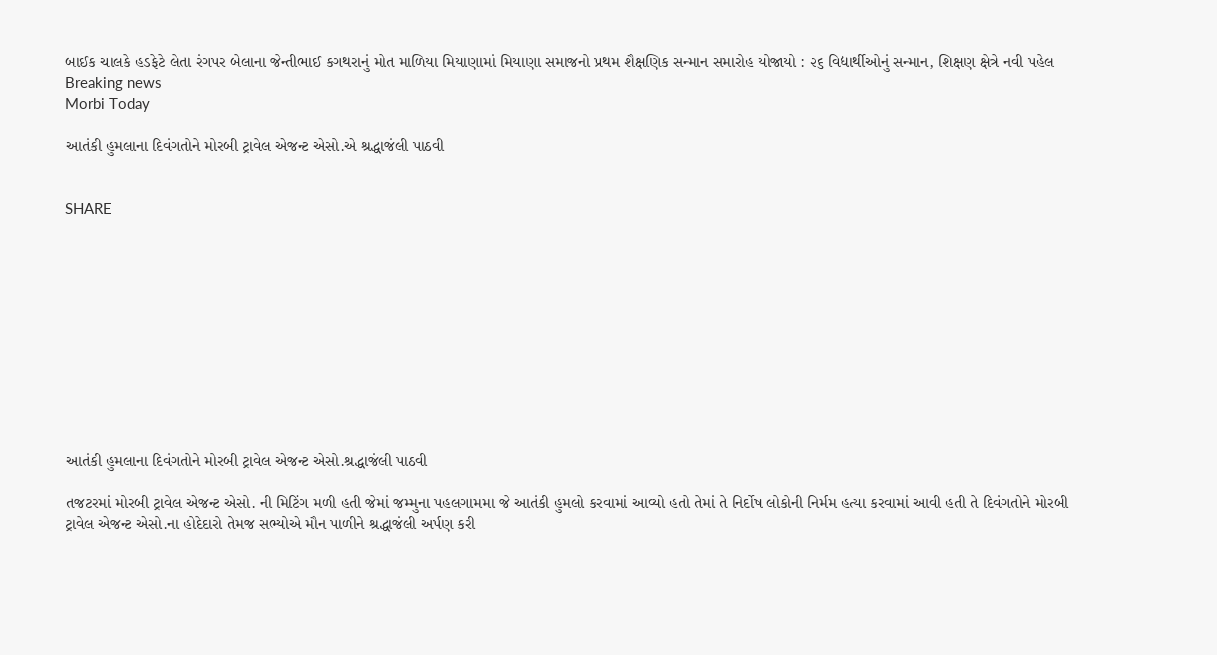બાઈક ચાલકે હડફેટે લેતા રંગપર બેલાના જેન્તીભાઈ કગથરાનું મોત માળિયા મિયાણામાં મિયાણા સમાજનો પ્રથમ શૈક્ષણિક સન્માન સમારોહ યોજાયો : ૨૬ વિદ્યાર્થીઓનું સન્માન, શિક્ષણ ક્ષેત્રે નવી પહેલ
Breaking news
Morbi Today

આતંકી હુમલાના દિવંગતોને મોરબી ટ્રાવેલ એજન્ટ એસો.એ શ્રદ્ધાજંલી પાઠવી


SHARE











આતંકી હુમલાના દિવંગતોને મોરબી ટ્રાવેલ એજન્ટ એસો.શ્રદ્ધાજંલી પાઠવી

તજટરમાં મોરબી ટ્રાવેલ એજન્ટ એસો. ની મિટિંગ મળી હતી જેમાં જમ્મુના પહલગામમા જે આતંકી હુમલો કરવામાં આવ્યો હતો તેમાં તે નિર્દોષ લોકોની નિર્મમ હત્યા કરવામાં આવી હતી તે દિવંગતોને મોરબી ટ્રાવેલ એજન્ટ એસો.ના હોદેદારો તેમજ સભ્યોએ મૌન પાળીને શ્રદ્ધાજંલી અર્પણ કરી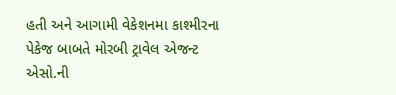હતી અને આગામી વેકેશનમા કાશ્મીરના પેકેજ બાબતે મોરબી ટ્રાવેલ એજન્ટ એસો.ની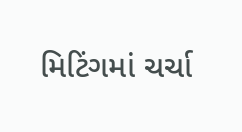મિટિંગમાં ચર્ચા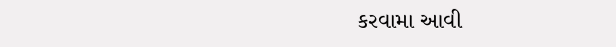કરવામા આવી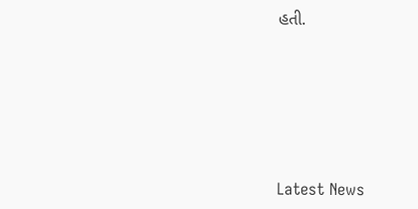હતી.






Latest News